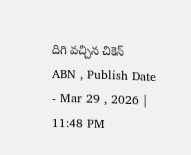దిగి వచ్చిన చికెన్
ABN , Publish Date - Mar 29 , 2026 | 11:48 PM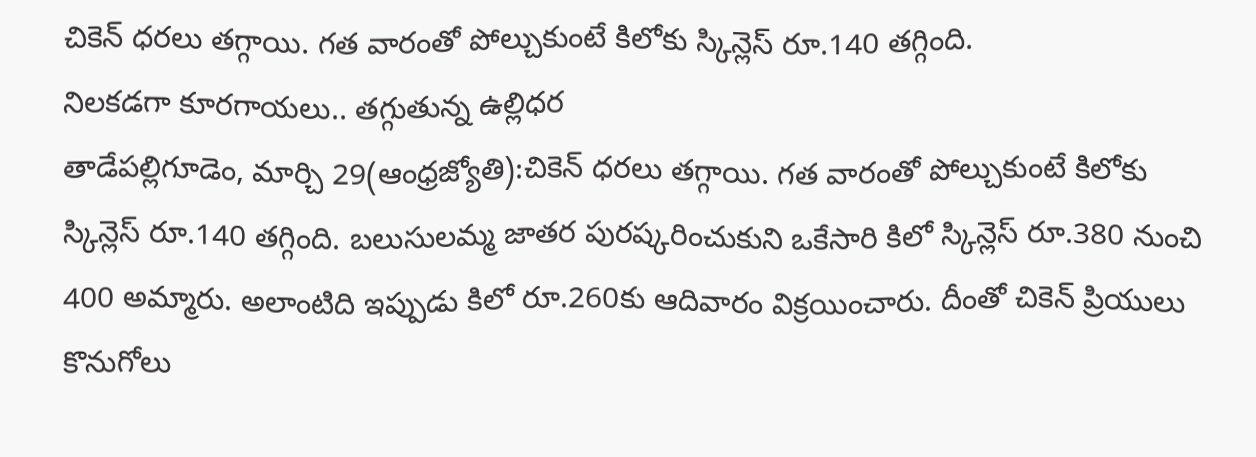చికెన్ ధరలు తగ్గాయి. గత వారంతో పోల్చుకుంటే కిలోకు స్కిన్లెస్ రూ.140 తగ్గింది.
నిలకడగా కూరగాయలు.. తగ్గుతున్న ఉల్లిధర
తాడేపల్లిగూడెం, మార్చి 29(ఆంధ్రజ్యోతి):చికెన్ ధరలు తగ్గాయి. గత వారంతో పోల్చుకుంటే కిలోకు స్కిన్లెస్ రూ.140 తగ్గింది. బలుసులమ్మ జాతర పురష్కరించుకుని ఒకేసారి కిలో స్కిన్లెస్ రూ.380 నుంచి 400 అమ్మారు. అలాంటిది ఇప్పుడు కిలో రూ.260కు ఆదివారం విక్రయించారు. దీంతో చికెన్ ప్రియులు కొనుగోలు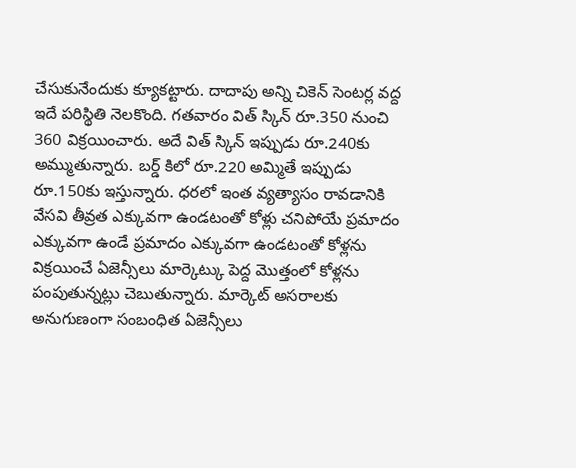చేసుకునేందుకు క్యూకట్టారు. దాదాపు అన్ని చికెన్ సెంటర్ల వద్ద ఇదే పరిస్థితి నెలకొంది. గతవారం విత్ స్కిన్ రూ.350 నుంచి 360 విక్రయించారు. అదే విత్ స్కిన్ ఇప్పుడు రూ.240కు అమ్ముతున్నారు. బర్డ్ కిలో రూ.220 అమ్మితే ఇప్పుడు రూ.150కు ఇస్తున్నారు. ధరలో ఇంత వ్యత్యాసం రావడానికి వేసవి తీవ్రత ఎక్కువగా ఉండటంతో కోళ్లు చనిపోయే ప్రమాదం ఎక్కువగా ఉండే ప్రమాదం ఎక్కువగా ఉండటంతో కోళ్లను విక్రయించే ఏజెన్సీలు మార్కెట్కు పెద్ద మొత్తంలో కోళ్లను పంపుతున్నట్లు చెబుతున్నారు. మార్కెట్ అసరాలకు అనుగుణంగా సంబంధిత ఏజెన్సీలు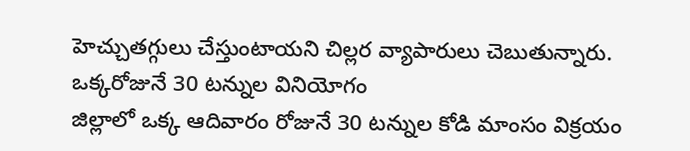హెచ్చుతగ్గులు చేస్తుంటాయని చిల్లర వ్యాపారులు చెబుతున్నారు.
ఒక్కరోజునే 30 టన్నుల వినియోగం
జిల్లాలో ఒక్క ఆదివారం రోజునే 30 టన్నుల కోడి మాంసం విక్రయం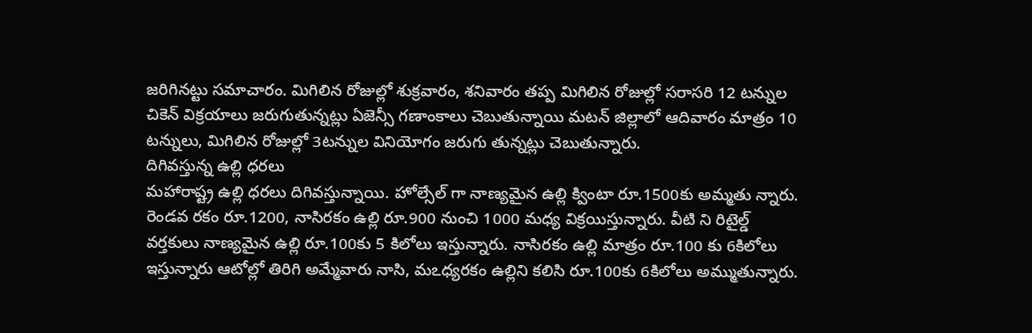జరిగినట్టు సమాచారం. మిగిలిన రోజుల్లో శుక్రవారం, శనివారం తప్ప మిగిలిన రోజుల్లో సరాసరి 12 టన్నుల చికెన్ విక్రయాలు జరుగుతున్నట్లు ఏజెన్సీ గణాంకాలు చెబుతున్నాయి మటన్ జిల్లాలో ఆదివారం మాత్రం 10 టన్నులు, మిగిలిన రోజుల్లో 3టన్నుల వినియోగం జరుగు తున్నట్లు చెబుతున్నారు.
దిగివస్తున్న ఉల్లి ధరలు
మహారాష్ట్ర ఉల్లి ధరలు దిగివస్తున్నాయి. హోల్సేల్ గా నాణ్యమైన ఉల్లి క్వింటా రూ.1500కు అమ్మతు న్నారు. రెండవ రకం రూ.1200, నాసిరకం ఉల్లి రూ.900 నుంచి 1000 మధ్య విక్రయిస్తున్నారు. వీటి ని రిటైల్డ్ వర్తకులు నాణ్యమైన ఉల్లి రూ.100కు 5 కిలోలు ఇస్తున్నారు. నాసిరకం ఉల్లి మాత్రం రూ.100 కు 6కిలోలు ఇస్తున్నారు ఆటోల్లో తిరిగి అమ్మేవారు నాసి, మఽధ్యరకం ఉల్లిని కలిసి రూ.100కు 6కిలోలు అమ్ముతున్నారు.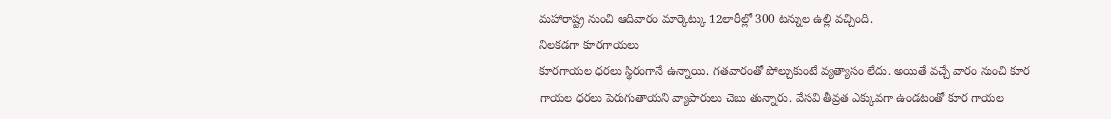మహారాష్ట్ర నుంచి ఆదివారం మార్కెట్కు 12లారీల్లో 300 టన్నుల ఉల్లి వచ్చింది.
నిలకడగా కూరగాయలు
కూరగాయల ధరలు స్థిరంగానే ఉన్నాయి. గతవారంతో పోల్చుకుంటే వ్యత్యాసం లేదు. అయితే వచ్చే వారం నుంచి కూర గాయల ధరలు పెరుగుతాయని వ్యాపారులు చెబు తున్నారు. వేసవి తీవ్రత ఎక్కువగా ఉండటంతో కూర గాయల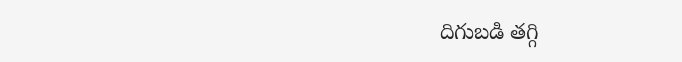దిగుబడి తగ్గి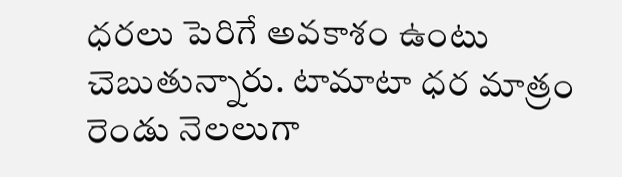ధరలు పెరిగే అవకాశం ఉంటు చెబుతున్నారు. టామాటా ధర మాత్రం రెండు నెలలుగా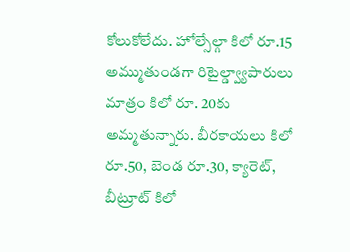కోలుకోలేదు. హోల్సేల్గా కిలో రూ.15 అమ్ముతుండగా రిటైల్డ్వ్యాపారులు మాత్రం కిలో రూ. 20కు అమ్మతున్నారు. బీరకాయలు కిలో రూ.50, బెండ రూ.30, క్యారెట్, బీట్రూట్ కిలో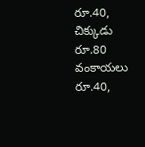రూ.40, చిక్కుడు రూ.80 వంకాయలు రూ.40,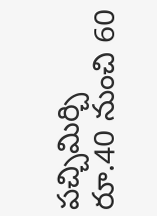పచ్చిమిర్చి రూ.40 నుంచి 60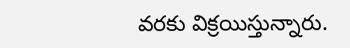వరకు విక్రయిస్తున్నారు.